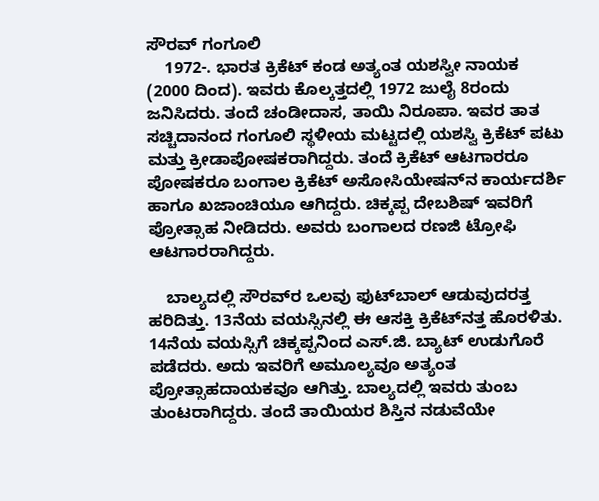ಸೌರವ್ ಗಂಗೂಲಿ
    1972-. ಭಾರತ ಕ್ರಿಕೆಟ್ ಕಂಡ ಅತ್ಯಂತ ಯಶಸ್ವೀ ನಾಯಕ (2000 ದಿಂದ). ಇವರು ಕೊಲ್ಕತ್ತದಲ್ಲಿ 1972 ಜುಲೈ 8ರಂದು ಜನಿಸಿದರು. ತಂದೆ ಚಂಡೀದಾಸ, ತಾಯಿ ನಿರೂಪಾ. ಇವರ ತಾತ ಸಚ್ಚಿದಾನಂದ ಗಂಗೂಲಿ ಸ್ಥಳೀಯ ಮಟ್ಟದಲ್ಲಿ ಯಶಸ್ವಿ ಕ್ರಿಕೆಟ್ ಪಟು ಮತ್ತು ಕ್ರೀಡಾಪೋಷಕರಾಗಿದ್ದರು. ತಂದೆ ಕ್ರಿಕೆಟ್ ಆಟಗಾರರೂ ಪೋಷಕರೂ ಬಂಗಾಲ ಕ್ರಿಕೆಟ್ ಅಸೋಸಿಯೇಷನ್‍ನ ಕಾರ್ಯದರ್ಶಿ ಹಾಗೂ ಖಜಾಂಚಿಯೂ ಆಗಿದ್ದರು. ಚಿಕ್ಕಪ್ಪ ದೇಬಶಿಷ್ ಇವರಿಗೆ  ಪ್ರೋತ್ಸಾಹ ನೀಡಿದರು. ಅವರು ಬಂಗಾಲದ ರಣಜಿ ಟ್ರೋಫಿ ಆಟಗಾರರಾಗಿದ್ದರು.

    ಬಾಲ್ಯದಲ್ಲಿ ಸೌರವ್‍ರ ಒಲವು ಫುಟ್‍ಬಾಲ್ ಆಡುವುದರತ್ತ ಹರಿದಿತ್ತು. 13ನೆಯ ವಯಸ್ಸಿನಲ್ಲಿ ಈ ಆಸಕ್ತಿ ಕ್ರಿಕೆಟ್‍ನತ್ತ ಹೊರಳಿತು. 14ನೆಯ ವಯಸ್ಸಿಗೆ ಚಿಕ್ಕಪ್ಪನಿಂದ ಎಸ್.ಜಿ. ಬ್ಯಾಟ್ ಉಡುಗೊರೆ ಪಡೆದರು. ಅದು ಇವರಿಗೆ ಅಮೂಲ್ಯವೂ ಅತ್ಯಂತ ಪ್ರೋತ್ಸಾಹದಾಯಕವೂ ಆಗಿತ್ತು. ಬಾಲ್ಯದಲ್ಲಿ ಇವರು ತುಂಬ ತುಂಟರಾಗಿದ್ದರು. ತಂದೆ ತಾಯಿಯರ ಶಿಸ್ತಿನ ನಡುವೆಯೇ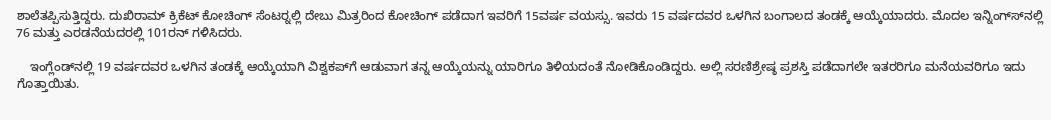ಶಾಲೆತಪ್ಪಿಸುತ್ತಿದ್ದರು. ದುಖಿರಾಮ್ ಕ್ರಿಕೆಟ್ ಕೋಚಿಂಗ್ ಸೆಂಟರ್‍ನಲ್ಲಿ ದೇಬು ಮಿತ್ರರಿಂದ ಕೋಚಿಂಗ್ ಪಡೆದಾಗ ಇವರಿಗೆ 15ವರ್ಷ ವಯಸ್ಸು. ಇವರು 15 ವರ್ಷದವರ ಒಳಗಿನ ಬಂಗಾಲದ ತಂಡಕ್ಕೆ ಆಯ್ಕೆಯಾದರು. ಮೊದಲ ಇನ್ನಿಂಗ್ಸ್‍ನಲ್ಲಿ 76 ಮತ್ತು ಎರಡನೆಯದರಲ್ಲಿ 101ರನ್ ಗಳಿಸಿದರು.

    ಇಂಗ್ಲೆಂಡ್‍ನಲ್ಲಿ 19 ವರ್ಷದವರ ಒಳಗಿನ ತಂಡಕ್ಕೆ ಆಯ್ಕೆಯಾಗಿ ವಿಶ್ವಕಪ್‍ಗೆ ಆಡುವಾಗ ತನ್ನ ಆಯ್ಕೆಯನ್ನು ಯಾರಿಗೂ ತಿಳಿಯದಂತೆ ನೋಡಿಕೊಂಡಿದ್ದರು. ಅಲ್ಲಿ ಸರಣಿಶ್ರೇಷ್ಠ ಪ್ರಶಸ್ತಿ ಪಡೆದಾಗಲೇ ಇತರರಿಗೂ ಮನೆಯವರಿಗೂ ಇದು ಗೊತ್ತಾಯಿತು.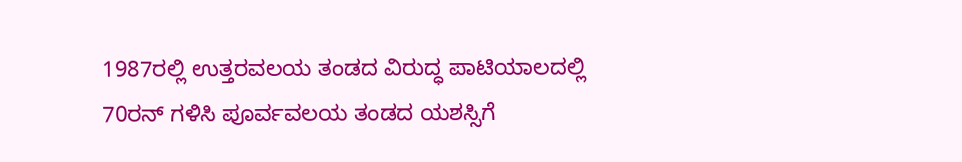1987ರಲ್ಲಿ ಉತ್ತರವಲಯ ತಂಡದ ವಿರುದ್ಧ ಪಾಟಿಯಾಲದಲ್ಲಿ 70ರನ್ ಗಳಿಸಿ ಪೂರ್ವವಲಯ ತಂಡದ ಯಶಸ್ಸಿಗೆ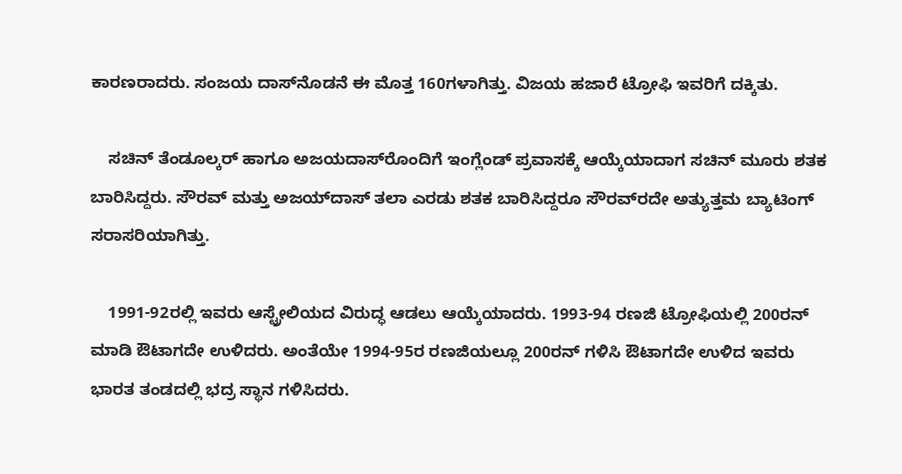ಕಾರಣರಾದರು. ಸಂಜಯ ದಾಸ್‍ನೊಡನೆ ಈ ಮೊತ್ತ 160ಗಳಾಗಿತ್ತು. ವಿಜಯ ಹಜಾರೆ ಟ್ರೋಫಿ ಇವರಿಗೆ ದಕ್ಕಿತು.

    ಸಚಿನ್ ತೆಂಡೂಲ್ಕರ್ ಹಾಗೂ ಅಜಯದಾಸ್‍ರೊಂದಿಗೆ ಇಂಗ್ಲೆಂಡ್ ಪ್ರವಾಸಕ್ಕೆ ಆಯ್ಕೆಯಾದಾಗ ಸಚಿನ್ ಮೂರು ಶತಕ ಬಾರಿಸಿದ್ದರು. ಸೌರವ್ ಮತ್ತು ಅಜಯ್‍ದಾಸ್ ತಲಾ ಎರಡು ಶತಕ ಬಾರಿಸಿದ್ದರೂ ಸೌರವ್‍ರದೇ ಅತ್ಯುತ್ತಮ ಬ್ಯಾಟಿಂಗ್ ಸರಾಸರಿಯಾಗಿತ್ತು.

    1991-92ರಲ್ಲಿ ಇವರು ಆಸ್ಟ್ರೇಲಿಯದ ವಿರುದ್ಧ ಆಡಲು ಆಯ್ಕೆಯಾದರು. 1993-94 ರಣಜಿ ಟ್ರೋಫಿಯಲ್ಲಿ 200ರನ್ ಮಾಡಿ ಔಟಾಗದೇ ಉಳಿದರು. ಅಂತೆಯೇ 1994-95ರ ರಣಜಿಯಲ್ಲೂ 200ರನ್ ಗಳಿಸಿ ಔಟಾಗದೇ ಉಳಿದ ಇವರು ಭಾರತ ತಂಡದಲ್ಲಿ ಭದ್ರ ಸ್ಥಾನ ಗಳಿಸಿದರು.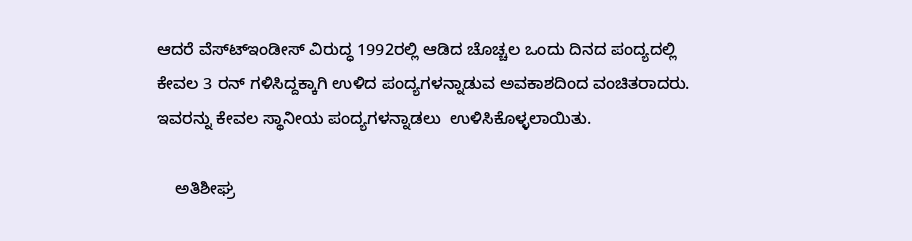ಆದರೆ ವೆಸ್ಟ್‍ಇಂಡೀಸ್ ವಿರುದ್ಧ 1992ರಲ್ಲಿ ಆಡಿದ ಚೊಚ್ಚಲ ಒಂದು ದಿನದ ಪಂದ್ಯದಲ್ಲಿ ಕೇವಲ 3 ರನ್ ಗಳಿಸಿದ್ದಕ್ಕಾಗಿ ಉಳಿದ ಪಂದ್ಯಗಳನ್ನಾಡುವ ಅವಕಾಶದಿಂದ ವಂಚಿತರಾದರು. ಇವರನ್ನು ಕೇವಲ ಸ್ಥಾನೀಯ ಪಂದ್ಯಗಳನ್ನಾಡಲು  ಉಳಿಸಿಕೊಳ್ಳಲಾಯಿತು.

    ಅತಿಶೀಘ್ರ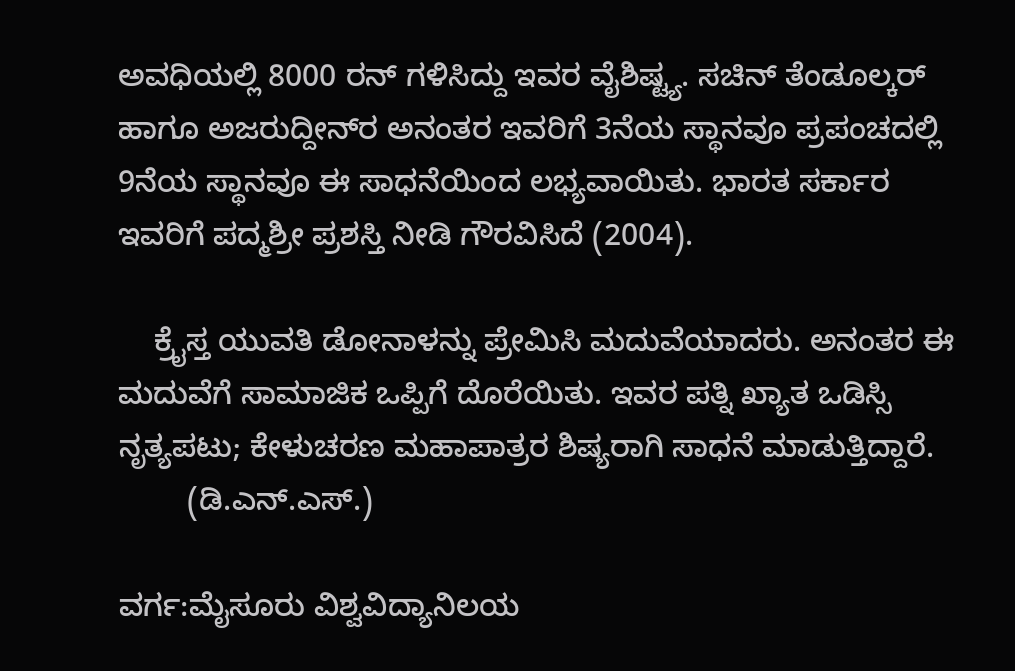ಅವಧಿಯಲ್ಲಿ 8000 ರನ್ ಗಳಿಸಿದ್ದು ಇವರ ವೈಶಿಷ್ಟ್ಯ. ಸಚಿನ್ ತೆಂಡೂಲ್ಕರ್ ಹಾಗೂ ಅಜರುದ್ದೀನ್‍ರ ಅನಂತರ ಇವರಿಗೆ 3ನೆಯ ಸ್ಥಾನವೂ ಪ್ರಪಂಚದಲ್ಲಿ 9ನೆಯ ಸ್ಥಾನವೂ ಈ ಸಾಧನೆಯಿಂದ ಲಭ್ಯವಾಯಿತು. ಭಾರತ ಸರ್ಕಾರ ಇವರಿಗೆ ಪದ್ಮಶ್ರೀ ಪ್ರಶಸ್ತಿ ನೀಡಿ ಗೌರವಿಸಿದೆ (2004).

    ಕ್ರೈಸ್ತ ಯುವತಿ ಡೋನಾಳನ್ನು ಪ್ರೇಮಿಸಿ ಮದುವೆಯಾದರು. ಅನಂತರ ಈ ಮದುವೆಗೆ ಸಾಮಾಜಿಕ ಒಪ್ಪಿಗೆ ದೊರೆಯಿತು. ಇವರ ಪತ್ನಿ ಖ್ಯಾತ ಒಡಿಸ್ಸಿ ನೃತ್ಯಪಟು; ಕೇಳುಚರಣ ಮಹಾಪಾತ್ರರ ಶಿಷ್ಯರಾಗಿ ಸಾಧನೆ ಮಾಡುತ್ತಿದ್ದಾರೆ.
        (ಡಿ.ಎನ್.ಎಸ್.)

ವರ್ಗ:ಮೈಸೂರು ವಿಶ್ವವಿದ್ಯಾನಿಲಯ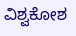ವಿಶ್ವಕೋಶ